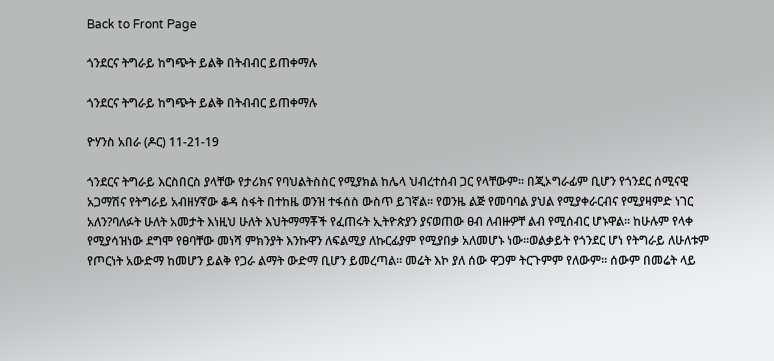Back to Front Page

ጎንደርና ትግራይ ከግጭት ይልቅ በትብብር ይጠቀማሉ

ጎንደርና ትግራይ ከግጭት ይልቅ በትብብር ይጠቀማሉ

ዮሃንስ አበራ (ዶር) 11-21-19

ጎንደርና ትግራይ እርስበርስ ያላቸው የታሪክና የባህልትስስር የሚያክል ከሌላ ህብረተሰብ ጋር የላቸውም፡፡ በጂኦግራፊም ቢሆን የጎንደር ሰሚናዊ አጋማሽና የትግራይ አብዘሃኛው ቆዳ ስፋት በተከዜ ወንዝ ተፋሰስ ውስጥ ይገኛል፡፡ የወንዜ ልጅ የመባባል ያህል የሚያቀራርብና የሚያዛምድ ነገር አለን?ባለፉት ሁለት አመታት እነዚህ ሁለት እህትማማቾች የፈጠሩት ኢትዮጵያን ያናወጠው ፀብ ለብዙዎቸ ልብ የሚሰብር ሆኑዋል፡፡ ከሁሉም የላቀ የሚያሳዝነው ደግሞ የፀባቸው መነሻ ምክንያት እንኩዋን ለፍልሚያ ለኩርፊያም የሚያበቃ አለመሆኑ ነው፡፡ወልቃይት የጎንደር ሆነ የትግራይ ለሁለቱም የጦርነት አውድማ ከመሆን ይልቅ የጋራ ልማት ውድማ ቢሆን ይመረጣል፡፡ መሬት እኮ ያለ ሰው ዋጋም ትርጉምም የለውም፡፡ ሰውም በመሬት ላይ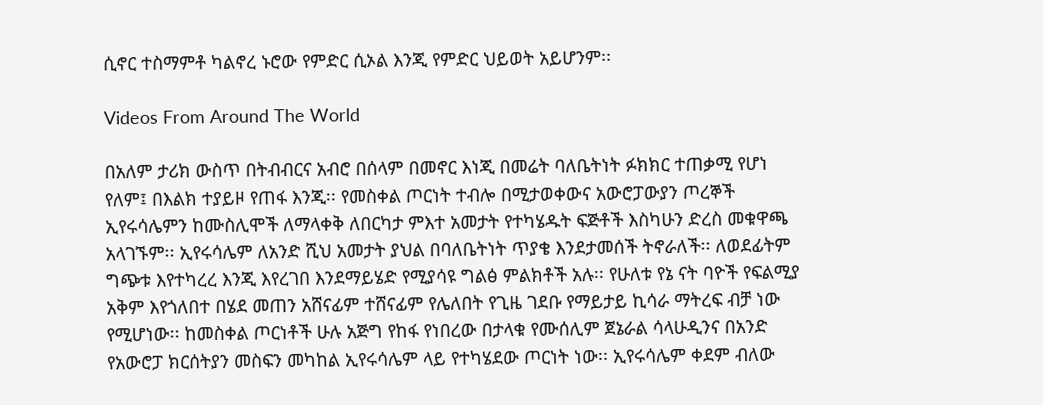ሲኖር ተስማምቶ ካልኖረ ኑሮው የምድር ሲኦል እንጂ የምድር ህይወት አይሆንም፡፡

Videos From Around The World

በአለም ታሪክ ውስጥ በትብብርና አብሮ በሰላም በመኖር እነጂ በመሬት ባለቤትነት ፉክክር ተጠቃሚ የሆነ የለም፤ በእልክ ተያይዞ የጠፋ እንጂ፡፡ የመስቀል ጦርነት ተብሎ በሚታወቀውና አውሮፓውያን ጦረኞች ኢየሩሳሌምን ከሙስሊሞች ለማላቀቅ ለበርካታ ምእተ አመታት የተካሄዱት ፍጅቶች እስካሁን ድረስ መቁዋጫ አላገኙም፡፡ ኢየሩሳሌም ለአንድ ሺህ አመታት ያህል በባለቤትነት ጥያቄ እንደታመሰች ትኖራለች፡፡ ለወደፊትም ግጭቱ እየተካረረ እንጂ እየረገበ እንደማይሄድ የሚያሳዩ ግልፅ ምልክቶች አሉ፡፡ የሁለቱ የኔ ናት ባዮች የፍልሚያ አቅም እየጎለበተ በሄደ መጠን አሸናፊም ተሸናፊም የሌለበት የጊዜ ገደቡ የማይታይ ኪሳራ ማትረፍ ብቻ ነው የሚሆነው፡፡ ከመስቀል ጦርነቶች ሁሉ አጅግ የከፋ የነበረው በታላቁ የሙሰሊም ጀኔራል ሳላሁዲንና በአንድ የአውሮፓ ክርሰትያን መስፍን መካከል ኢየሩሳሌም ላይ የተካሄደው ጦርነት ነው፡፡ ኢየሩሳሌም ቀደም ብለው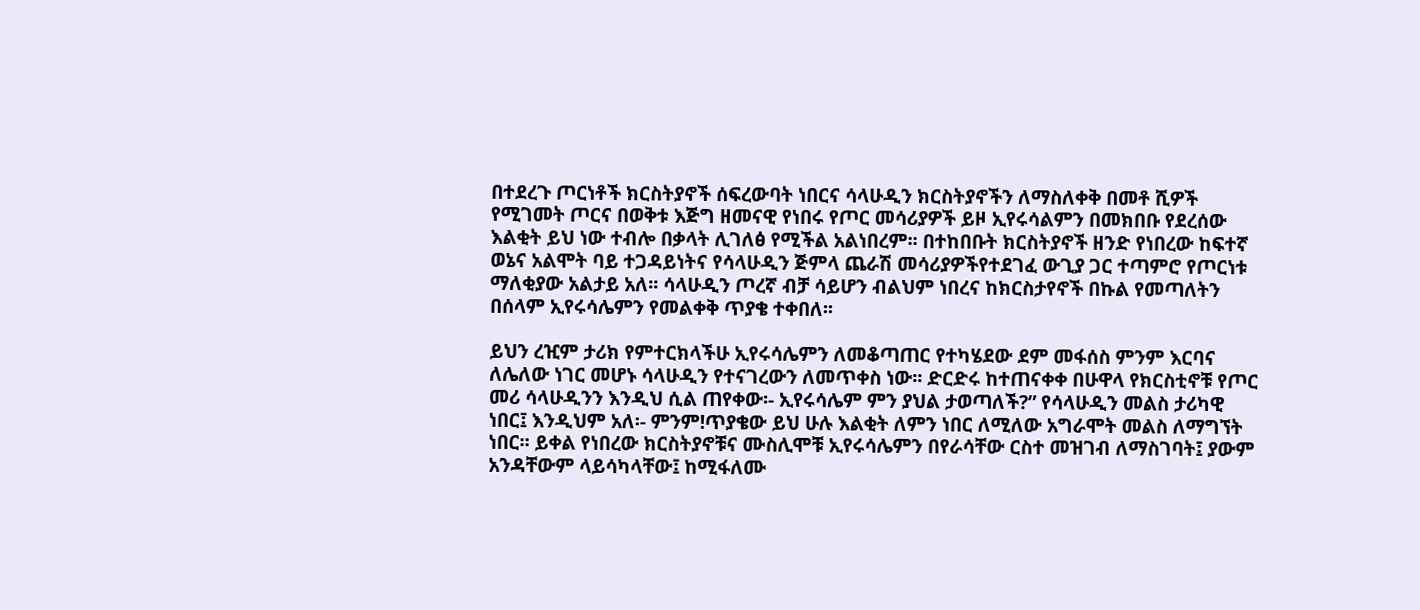በተደረጉ ጦርነቶች ክርስትያኖች ሰፍረውባት ነበርና ሳላሁዲን ክርስትያኖችን ለማስለቀቅ በመቶ ሺዎች የሚገመት ጦርና በወቅቱ እጅግ ዘመናዊ የነበሩ የጦር መሳሪያዎች ይዞ ኢየሩሳልምን በመክበቡ የደረሰው እልቂት ይህ ነው ተብሎ በቃላት ሊገለፅ የሚችል አልነበረም፡፡ በተከበቡት ክርስትያኖች ዘንድ የነበረው ከፍተኛ ወኔና አልሞት ባይ ተጋዳይነትና የሳላሁዲን ጅምላ ጨራሽ መሳሪያዎችየተደገፈ ውጊያ ጋር ተጣምሮ የጦርነቱ ማለቂያው አልታይ አለ፡፡ ሳላሁዲን ጦረኛ ብቻ ሳይሆን ብልህም ነበረና ከክርስታየኖች በኩል የመጣለትን በሰላም ኢየሩሳሌምን የመልቀቅ ጥያቄ ተቀበለ፡፡

ይህን ረዢም ታሪክ የምተርክላችሁ ኢየሩሳሌምን ለመቆጣጠር የተካሄደው ደም መፋሰስ ምንም እርባና ለሌለው ነገር መሆኑ ሳላሁዲን የተናገረውን ለመጥቀስ ነው፡፡ ድርድሩ ከተጠናቀቀ በሁዋላ የክርስቲኖቹ የጦር መሪ ሳላሁዲንን እንዲህ ሲል ጠየቀው፡- ኢየሩሳሌም ምን ያህል ታወጣለች?” የሳላሁዲን መልስ ታሪካዊ ነበር፤ እንዲህም አለ፡- ምንም!ጥያቄው ይህ ሁሉ እልቂት ለምን ነበር ለሚለው አግራሞት መልስ ለማግኘት ነበር፡፡ ይቀል የነበረው ክርስትያኖቹና ሙስሊሞቹ ኢየሩሳሌምን በየራሳቸው ርስተ መዝገብ ለማስገባት፤ ያውም አንዳቸውም ላይሳካላቸው፤ ከሚፋለሙ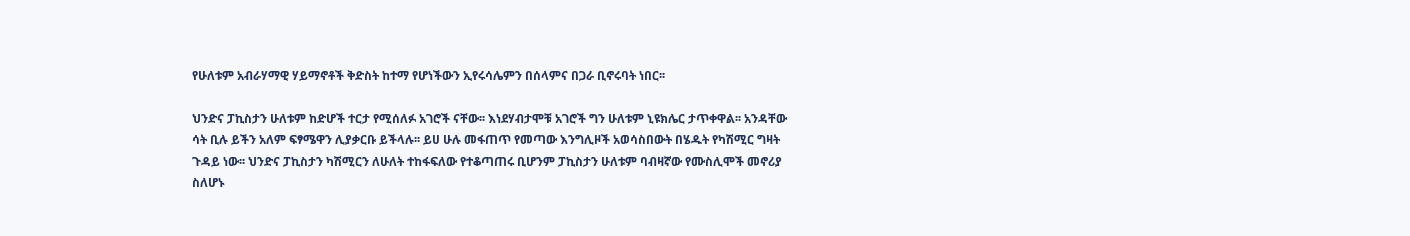የሁለቱም አብራሃማዊ ሃይማኖቶች ቅድስት ከተማ የሆነችውን ኢየሩሳሌምን በሰላምና በጋራ ቢኖሩባት ነበር፡፡

ህንድና ፓኪስታን ሁለቱም ከድሆች ተርታ የሚሰለፉ አገሮች ናቸው፡፡ እነደሃብታሞቹ አገሮች ግን ሁለቱም ኒዩክሌር ታጥቀዋል፡፡ አንዳቸው ሳት ቢሉ ይችን አለም ፍፃሜዋን ሊያቃርቡ ይችላሉ፡፡ ይሀ ሁሉ መፋጠጥ የመጣው እንግሊዞች አወሳስበውት በሄዱት የካሽሚር ግዛት ጉዳይ ነው፡፡ ህንድና ፓኪስታን ካሽሚርን ለሁለት ተከፋፍለው የተቆጣጠሩ ቢሆንም ፓኪስታን ሁለቱም ባብዛኛው የሙስሊሞች መኖሪያ ስለሆኑ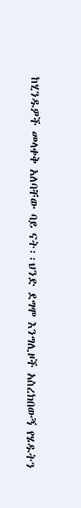ከሂንዱዎች መላቀቅ አለባቸው ባይ ናት፡፡ህንድ ደግሞ እንግሊዞች አስረክበውኝ የሄዱትን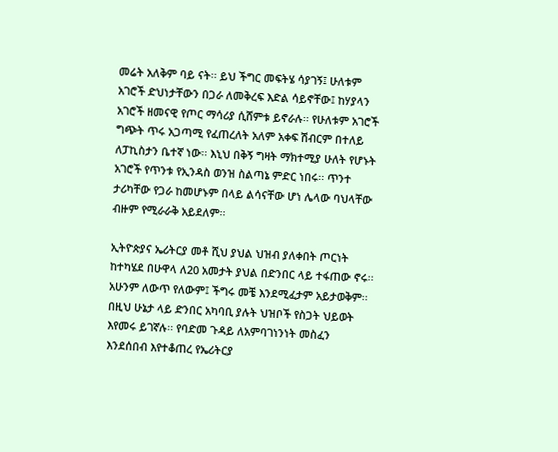መሬት አለቅም ባይ ናት፡፡ ይህ ችግር መፍትሄ ሳያገኝ፤ ሁለቱም አገሮች ድህነታቸውን በጋራ ለመቅረፍ እድል ሳይኖቸው፤ ከሃያላን አገሮች ዘመናዊ የጦር ማሳሪያ ሲሸምቱ ይኖራሉ፡፡ የሁለቱም አገሮች ግጭት ጥሩ አጋጣሚ የፈጠረለት አለም አቀፍ ሽብርም በተለይ ለፓኪስታን ቤተኛ ነው፡፡ እኒህ በቅኝ ግዛት ማክተሚያ ሁለት የሆኑት አገሮች የጥንቱ የኢንዳስ ወንዝ ስልጣኔ ምድር ነበሩ፡፡ ጥንተ ታሪካቸው የጋራ ከመሆኑም በላይ ልሳናቸው ሆነ ሌላው ባህላቸው ብዙም የሚራራቅ አይደለም፡፡

ኢትዮጵያና ኤሪትርያ መቶ ሺህ ያህል ህዝብ ያለቀበት ጦርነት ከተካሄደ በሁዋላ ለ20 አመታት ያህል በድንበር ላይ ተፋጠው ኖሩ፡፡ አሁንም ለውጥ የለውም፤ ችግሩ መቼ እንደሚፈታም አይታወቅም፡፡ በዚህ ሁኔታ ላይ ድንበር አካባቢ ያሉት ህዝቦች የስጋት ህይወት እየመሩ ይገኛሉ፡፡ የባድመ ጉዳይ ለአምባገነንነት መስፈን እንደሰበብ እየተቆጠረ የኤሪትርያ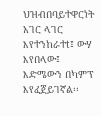ህዝብበባይተዋርነት አገር ላገር እየተንከራተt፤ ውሃ እየበላው፤ እድሜውን በካምፕ እየፈጀይገኛል፡፡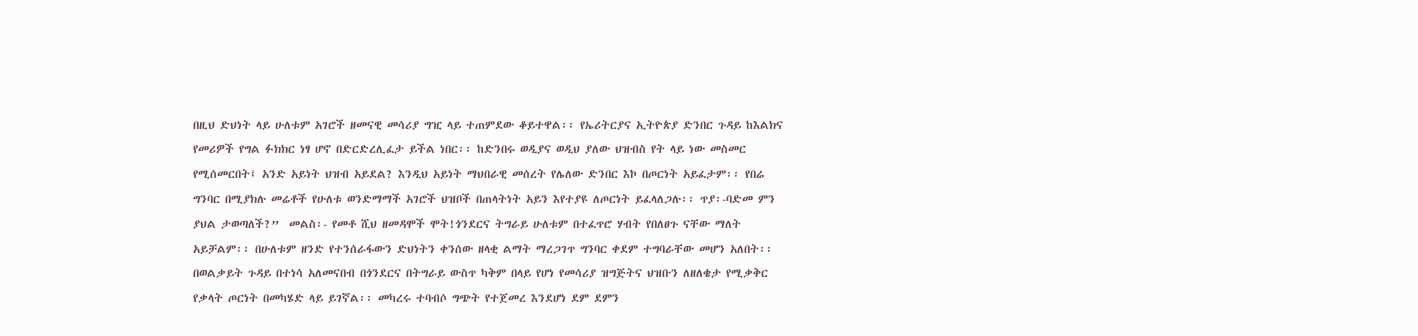በዚህ ድህነት ላይ ሁለቱም አገሮች ዘመናዊ መሳሪያ ግዢ ላይ ተጠምደው ቆይተዋል፡፡ የኤሪትርያና ኢትዮጵያ ድንበር ጉዳይ ከእልክና የመሪዎች የግል ፉክክር ነፃ ሆኖ በድርድረሊፈታ ይችል ነበር፡፡ ከድንበሩ ወዲያና ወዲህ ያለው ህዝብስ የት ላይ ነው መስመር የሚሰመርበት፤ አንድ አይነት ህዝብ አይደል? እንዲህ አይነት ማህበራዊ መሰረት የሌለው ድንበር እኮ በጦርነት አይፈታም፡፡ የበሬ ግንባር በሚያክሉ መሬቶች የሁለቱ ወንድማማች አገሮች ህዝቦች በጠላትነት አይን እየተያዩ ለጦርነት ይፈላለጋሉ፡፡ ጥያ፡-ባድመ ምን ያህል ታወጣለች?”  መልስ፡- የመቶ ሺህ ዘመዳሞች ሞት!ጎንደርና ትግራይ ሁለቱም በተፈጥሮ ሃብት የበለፀጉ ናቸው ማለት አይቻልም፡፡ በሁለቱም ዘንድ የተንሰራፋውን ድህነትን ቀንሰው ዘላቂ ልማት ማረጋገጥ ግንባር ቀደም ተግባራቸው መሆን አለበት፡፡ በወልቃይት ጉዳይ በተነሳ አለመናበብ በጎንደርና በትግራይ ውስጥ ካቅም በላይ የሆነ የመሳሪያ ዝግጅትና ህዝቡን ለዘለቄታ የሚቃቅር የቃላት ጦርነት በመካሄድ ላይ ይገኛል፡፡ መካረሩ ተባብሶ ግጭት የተጀመረ እንደሆነ ደም ደምን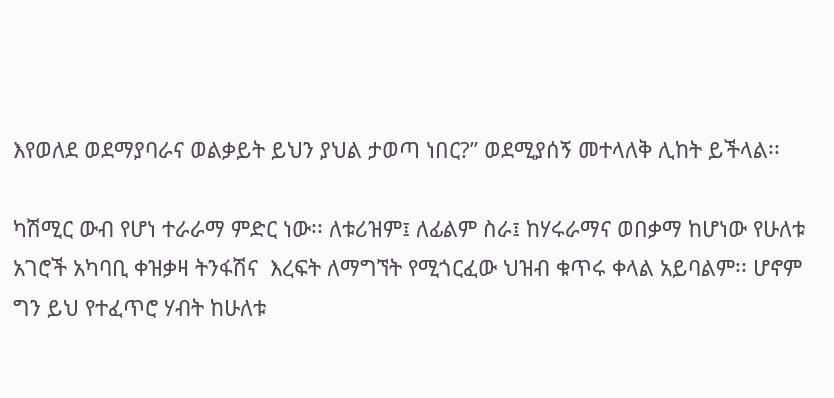እየወለደ ወደማያባራና ወልቃይት ይህን ያህል ታወጣ ነበር?” ወደሚያሰኝ መተላለቅ ሊከት ይችላል፡፡

ካሽሚር ውብ የሆነ ተራራማ ምድር ነው፡፡ ለቱሪዝም፤ ለፊልም ስራ፤ ከሃሩራማና ወበቃማ ከሆነው የሁለቱ አገሮች አካባቢ ቀዝቃዛ ትንፋሽና  እረፍት ለማግኘት የሚጎርፈው ህዝብ ቁጥሩ ቀላል አይባልም፡፡ ሆኖም ግን ይህ የተፈጥሮ ሃብት ከሁለቱ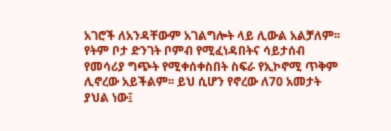አገሮች ለአንዳቸውም አገልግሎት ላይ ሊውል አልቻለም፡፡ የትም ቦታ ድንገት ቦምብ የሚፈነዳበትና ሳይታሰብ የመሳሪያ ግጭት የሚቀሰቀስበት ስፍራ የኢኮኖሚ ጥቅም ሊኖረው አይችልም፡፡ ይህ ሲሆን የኖረው ለ70 አመታት ያህል ነው፤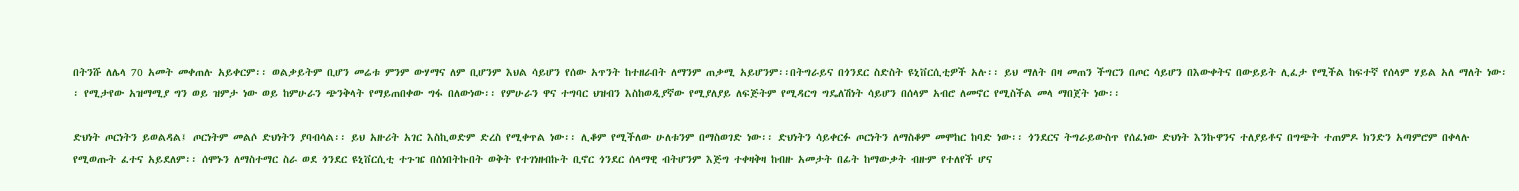በትንሹ ለሌላ 70 አመት መቀጠሉ አይቀርም፡፡ ወልቃይትም ቢሆን መሬቱ ምንም ውሃማና ለም ቢሆንም እህል ሳይሆን የሰው አጥንት ከተዘራበት ለማንም ጠቃሚ አይሆንም፡፡በትግራይና በጎንደር ስድስት ዩኒቨርሲቲዎች አሉ፡፡ ይህ ማለት በዛ መጠን ችግርን በጦር ሳይሆን በእውቀትና በውይይት ሊፈታ የሚችል ከፍተኛ የሰላም ሃይል አለ ማለት ነው፡፡ የሚታየው አዝማሚያ ግን ወይ ዝምታ ነው ወይ ከምሁራን ጭንቅላት የማይጠበቀው ግፋ በለውነው፡፡ የምሁራን ዋና ተግባር ህዝብን እስከወዲያኛው የሚያለያይ ለፍጅትም የሚዳርግ ግዴለሽነት ሳይሆን በሰላም አብሮ ለመኖር የሚስችል መላ ማበጀት ነው፡፡

ድህነት ጦርነትን ይወልዳል፤ ጦርነትም መልሶ ድህነትን ያባብሳል፡፡ ይህ አዙሪት አገር እስኪወድም ድረስ የሚቀጥል ነው፡፡ ሊቆም የሚችለው ሁለቱንም በማስወገድ ነው፡፡ ድህነትን ሳይቀርፉ ጦርነትን ለማስቆም መሞከር ከባድ ነው፡፡ ጎንደርና ትግራይውስጥ የሰፈነው ድህነት እንኩዋንና ተለያይቶና በግጭት ተጠምዶ ክንድን አጣምሮም በቀላሉ የሚወጡት ፈተና አይደለም፡፡ ሰሞኑን ለማስተማር ስራ ወደ ጎንደር ዩኒቨርሲቲ ተጉዤ በሰነበትኩበት ወቅት የተገነዘብኩት ቢኖር ጎንደር ሰላማዊ ብትሆንም እጅግ ተቀዛቅዛ ከብዙ አመታት በፊት ከማውቃት ብዙም የተለየች ሆና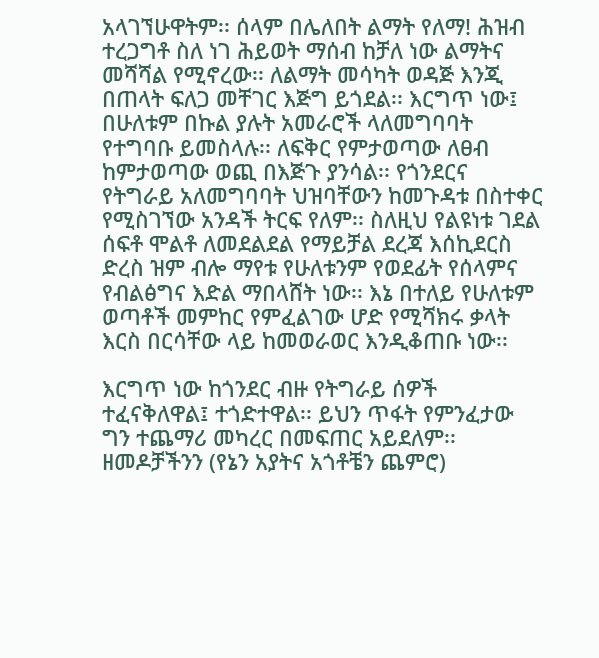አላገኘሁዋትም፡፡ ሰላም በሌለበት ልማት የለማ! ሕዝብ ተረጋግቶ ስለ ነገ ሕይወት ማሰብ ከቻለ ነው ልማትና መሻሻል የሚኖረው፡፡ ለልማት መሳካት ወዳጅ እንጂ በጠላት ፍለጋ መቸገር እጅግ ይጎደል፡፡ እርግጥ ነው፤ በሁለቱም በኩል ያሉት አመራሮች ላለመግባባት የተግባቡ ይመስላሉ፡፡ ለፍቅር የምታወጣው ለፀብ ከምታወጣው ወጪ በእጅጉ ያንሳል፡፡ የጎንደርና የትግራይ አለመግባባት ህዝባቸውን ከመጉዳቱ በስተቀር የሚስገኘው አንዳች ትርፍ የለም፡፡ ስለዚህ የልዩነቱ ገደል ሰፍቶ ሞልቶ ለመደልደል የማይቻል ደረጃ እሰኪደርስ ድረስ ዝም ብሎ ማየቱ የሁለቱንም የወደፊት የሰላምና የብልፅግና እድል ማበላሸት ነው፡፡ እኔ በተለይ የሁለቱም ወጣቶች መምከር የምፈልገው ሆድ የሚሻክሩ ቃላት እርስ በርሳቸው ላይ ከመወራወር እንዲቆጠቡ ነው፡፡

እርግጥ ነው ከጎንደር ብዙ የትግራይ ሰዎች ተፈናቅለዋል፤ ተጎድተዋል፡፡ ይህን ጥፋት የምንፈታው ግን ተጨማሪ መካረር በመፍጠር አይደለም፡፡ ዘመዶቻችንን (የኔን አያትና አጎቶቼን ጨምሮ)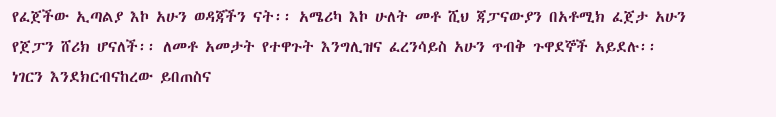የፈጀችው ኢጣልያ እኮ አሁን ወዳጃችን ናት፡፡ አሜሪካ እኮ ሁለት መቶ ሺህ ጃፓናውያን በአቶሚክ ፈጀታ አሁን የጀፓን ሸሪክ ሆናለች፡፡ ለመቶ አመታት የተዋጉት እንግሊዝና ፈረንሳይስ አሁን ጥብቅ ጉዋደኞች አይደሉ፡፡ ነገርን እንደክርብናከረው ይበጠስና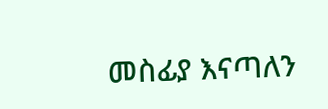መስፊያ እናጣለን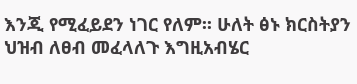እንጂ የሚፈይደን ነገር የለም፡፡ ሁለት ፅኑ ክርስትያን ህዝብ ለፀብ መፈላለጉ እግዚአብሄር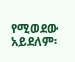የሚወደው አይደለም፡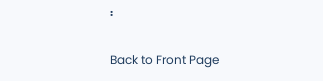፡

Back to Front Page